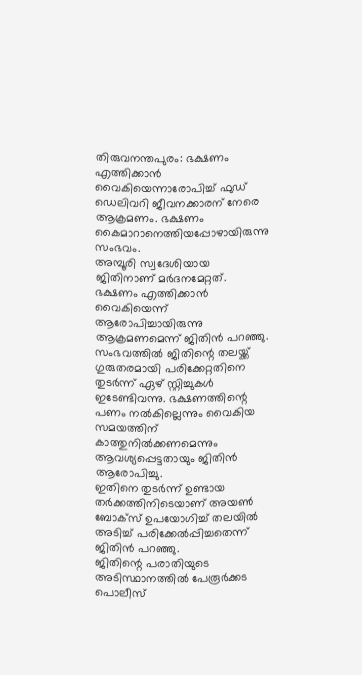തിരുവനന്തപുരം: ഭക്ഷണം എത്തിക്കാൻ വൈകിയെന്നാരോപിച്ച് ഫുഡ് ഡെലിവറി ജീവനക്കാരന് നേരെ ആക്രമണം. ഭക്ഷണം കൈമാറാനെത്തിയപ്പോഴായിരുന്നു സംഭവം.
അമ്പൂരി സ്വദേശിയായ ജിതിനാണ് മർദനമേറ്റത്. ഭക്ഷണം എത്തിക്കാൻ വൈകിയെന്ന് ആരോപിച്ചായിരുന്നു ആക്രമണമെന്ന് ജിതിൻ പറഞ്ഞു.
സംഭവത്തിൽ ജിതിന്റെ തലയ്ക്ക് ഗുരുതരമായി പരിക്കേറ്റതിനെ തുടർന്ന് ഏഴ് സ്റ്റിച്ചുകൾ ഇടേണ്ടിവന്നു. ഭക്ഷണത്തിന്റെ പണം നൽകില്ലെന്നും വൈകിയ സമയത്തിന് കാത്തുനിൽക്കണമെന്നും ആവശ്യപ്പെട്ടതായും ജിതിൻ ആരോപിച്ചു.
ഇതിനെ തുടർന്ന് ഉണ്ടായ തർക്കത്തിനിടെയാണ് അയൺ ബോക്സ് ഉപയോഗിച്ച് തലയിൽ അടിച്ച് പരിക്കേൽപ്പിച്ചതെന്ന് ജിതിൻ പറഞ്ഞു.
ജിതിന്റെ പരാതിയുടെ അടിസ്ഥാനത്തിൽ പേരൂർക്കട പൊലീസ്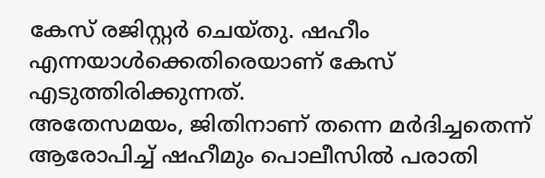കേസ് രജിസ്റ്റർ ചെയ്തു. ഷഹീം എന്നയാൾക്കെതിരെയാണ് കേസ് എടുത്തിരിക്കുന്നത്.
അതേസമയം, ജിതിനാണ് തന്നെ മർദിച്ചതെന്ന് ആരോപിച്ച് ഷഹീമും പൊലീസിൽ പരാതി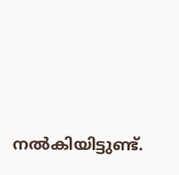നൽകിയിട്ടുണ്ട്.